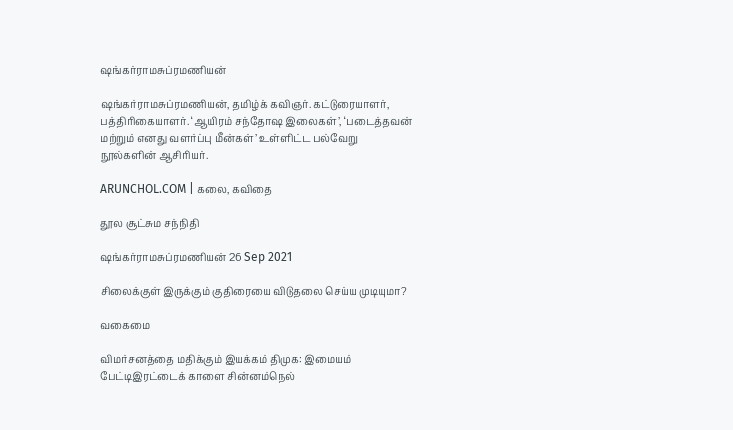ஷங்கர்ராமசுப்ரமணியன்

ஷங்கர்ராமசுப்ரமணியன், தமிழ்க் கவிஞர். கட்டுரையாளர், பத்திரிகையாளர். ‘ஆயிரம் சந்தோஷ இலைகள்’, ‘படைத்தவன் மற்றும் எனது வளர்ப்பு மீன்கள்’ உள்ளிட்ட பல்வேறு நூல்களின் ஆசிரியர்.

ARUNCHOL.COM | கலை, கவிதை

தூல சூட்சும சந்நிதி

ஷங்கர்ராமசுப்ரமணியன் 26 Sep 2021

சிலைக்குள் இருக்கும் குதிரையை விடுதலை செய்ய முடியுமா?

வகைமை

விமர்சனத்தை மதிக்கும் இயக்கம் திமுக: இமையம் பேட்டிஇரட்டைக் காளை சின்னம்நெல்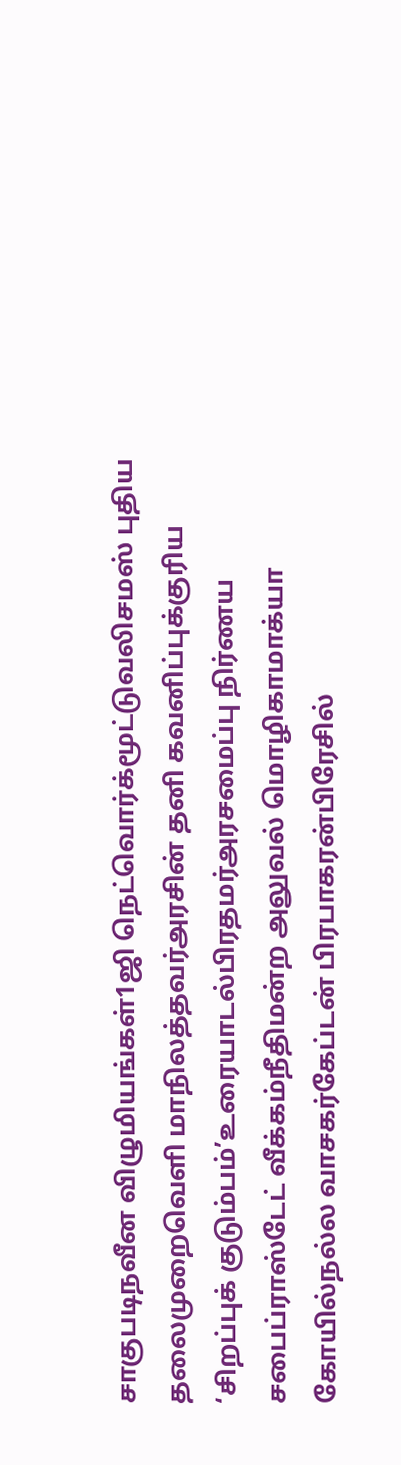சாகுபடிநவீன விழுமியங்கள்1ஜி நெட்வொர்க்மூட்டுவலிசமஸ் புதிய தலைமுறைவெளி மாநிலத்தவர்அரசின் தனி கவனிப்புக்குரிய ‘சிறப்புக் குடும்பம்’உரையாடல்பிரதமர்அரசமைப்பு நிர்ணய சபைப்ராஸ்டேட் வீக்கம்நீதிமன்ற அலுவல் மொழிகாமாக்யா கோயில்நல்ல வாசகர்கேப்டன் பிரபாகரன்பிரேசில்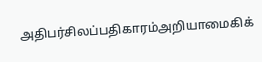அதிபர்சிலப்பதிகாரம்அறியாமைகிக்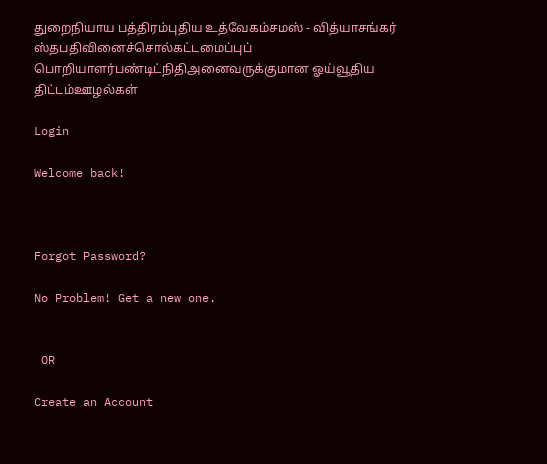துறைநியாய பத்திரம்புதிய உத்வேகம்சமஸ் - வித்யாசங்கர் ஸ்தபதிவினைச்சொல்கட்டமைப்புப் பொறியாளர்பண்டிட்நிதிஅனைவருக்குமான ஓய்வூதிய திட்டம்ஊழல்கள்

Login

Welcome back!



Forgot Password?

No Problem! Get a new one.


 OR

Create an Account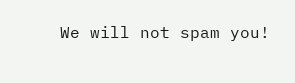We will not spam you!